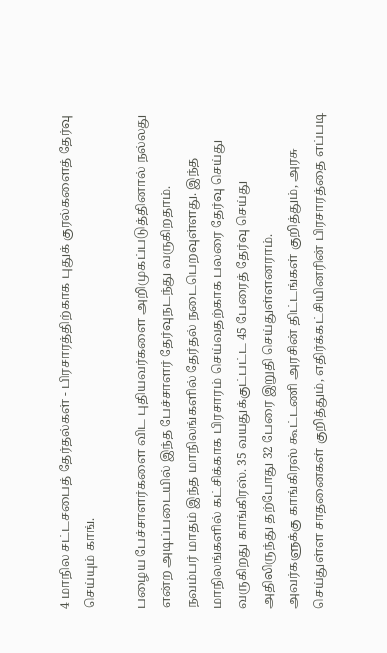4 மாநில சட்டசபைத் தேர்தல்கள் - பிரசாரத்திற்காக புதுக் குரல்களைத் தேர்வு செய்யும் காங்.

பழைய பேச்சாளர்களை விட புதியவர்களை அறிமுகப்படுத்தினால் நல்லது என்ற அடிப்படையில் இந்த பேச்சாளர் தேர்வுநடந்து வருகிறதாம்.
நவம்பர் மாதம் இந்த மாநிலங்களில் தேர்தல் நடைபெறவுள்ளது. இந்த மாநிலங்களில் கட்சிக்காக பிரசாரம் செய்வதற்காக பலரை தேர்வு செய்து வருகிறது காங்கிரஸ். 35 வயதுக்குட்பட்ட 45 பேரைத் தேர்வு செய்து அதிலிருந்து தற்போது 32 பேரை இறுதி செய்துள்ளனராம்.
அவர்களுக்கு காங்கிரஸ் கூட்டணி அரசின் திட்டங்கள் குறித்தும், அரசு செய்துள்ள சாதனைகள் குறித்தும், எதிர்க்கட்சியினரின் பிரசாரத்தை எப்படி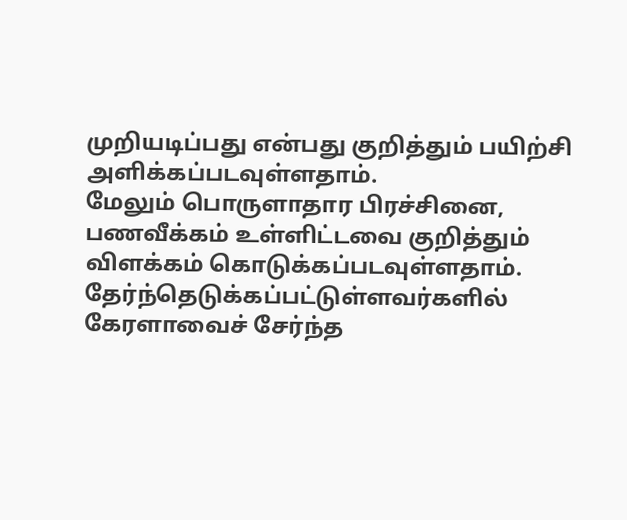முறியடிப்பது என்பது குறித்தும் பயிற்சி அளிக்கப்படவுள்ளதாம்.
மேலும் பொருளாதார பிரச்சினை, பணவீக்கம் உள்ளிட்டவை குறித்தும் விளக்கம் கொடுக்கப்படவுள்ளதாம்.
தேர்ந்தெடுக்கப்பட்டுள்ளவர்களில் கேரளாவைச் சேர்ந்த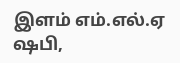இளம் எம்.எல்.ஏ ஷபி,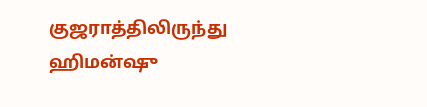குஜராத்திலிருந்து ஹிமன்ஷு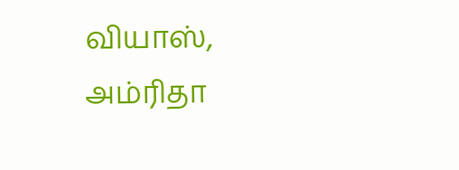வியாஸ், அம்ரிதா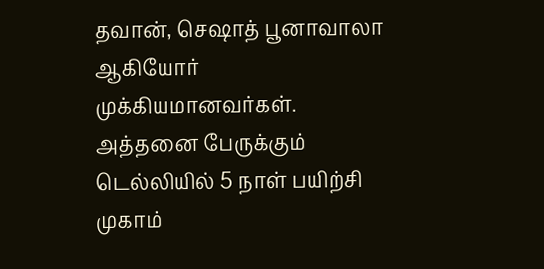தவான், செஷாத் பூனாவாலா ஆகியோர் முக்கியமானவர்கள். அத்தனை பேருக்கும் டெல்லியில் 5 நாள் பயிற்சி முகாம்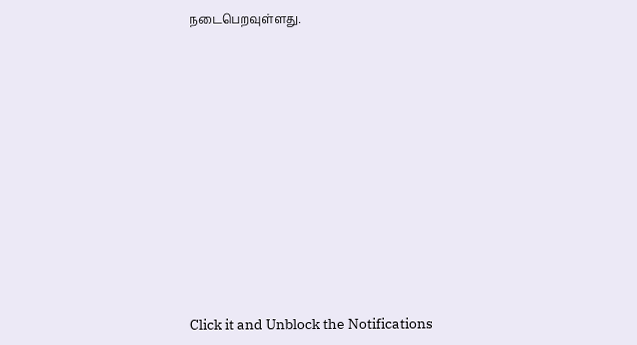நடைபெறவுள்ளது.












Click it and Unblock the Notifications